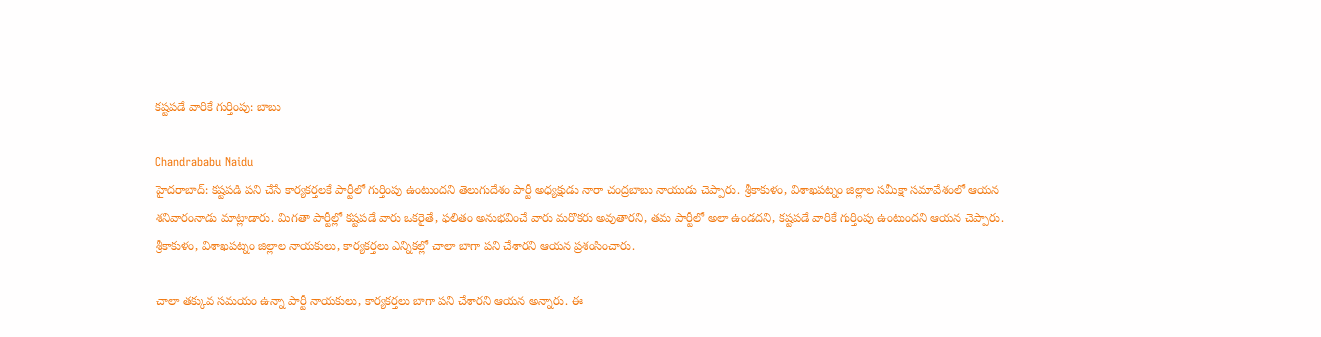కష్టపడే వారికే గుర్తింపు: బాబు

Chandrababu Naidu
హైదరాబాద్: కష్టపడి పని చేసే కార్యకర్తలకే పార్టీలో గుర్తింపు ఉంటుందని తెలుగుదేశం పార్టీ అధ్యక్షుడు నారా చంద్రబాబు నాయుడు చెప్పారు. శ్రీకాకుళం, విశాఖపట్నం జిల్లాల సమీక్షా సమావేశంలో ఆయన శనివారంనాడు మాట్లాడారు. మిగతా పార్టీల్లో కష్టపడే వారు ఒకరైతే, ఫలితం అనుభవించే వారు మరొకరు అవుతారని, తమ పార్టీలో అలా ఉండదని, కష్టపడే వారికే గుర్తింపు ఉంటుందని ఆయన చెప్పారు. శ్రీకాకుళం, విశాఖపట్నం జిల్లాల నాయకులు, కార్యకర్తలు ఎన్నికల్లో చాలా బాగా పని చేశారని ఆయన ప్రశంసించారు.

చాలా తక్కువ సమయం ఉన్నా పార్టీ నాయకులు, కార్యకర్తలు బాగా పని చేశారని ఆయన అన్నారు. ఈ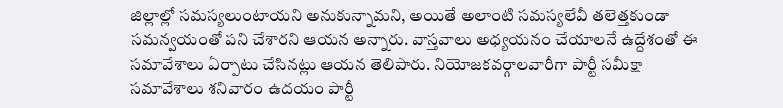జిల్లాల్లో సమస్యలుంటాయని అనుకున్నామని, అయితే అలాంటి సమస్యలేవీ తలెత్తకుండా సమన్వయంతో పని చేశారని ఆయన అన్నారు. వాస్తవాలు అధ్యయనం చేయాలనే ఉద్దేశంతో ఈ సమావేశాలు ఏర్పాటు చేసినట్లు ఆయన తెలిపారు. నియోజకవర్గాలవారీగా పార్టీ సమీక్షా సమావేశాలు శనివారం ఉదయం పార్టీ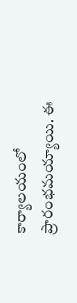కార్యాలయంలో ప్రారంభమయ్యాయి. ఈ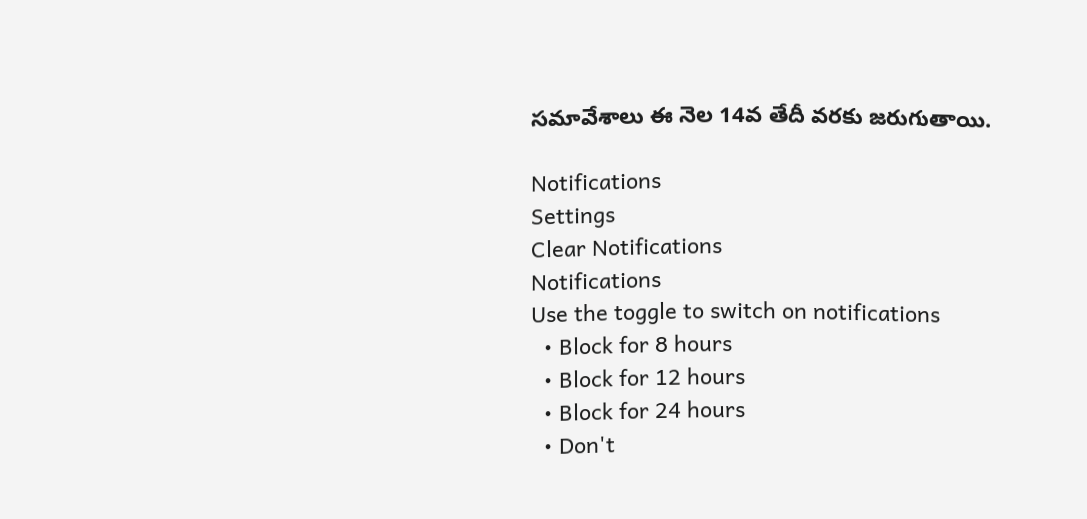సమావేశాలు ఈ నెల 14వ తేదీ వరకు జరుగుతాయి.

Notifications
Settings
Clear Notifications
Notifications
Use the toggle to switch on notifications
  • Block for 8 hours
  • Block for 12 hours
  • Block for 24 hours
  • Don't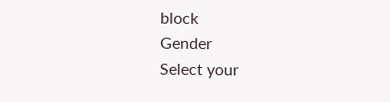block
Gender
Select your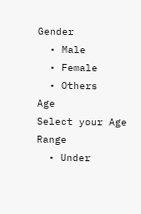Gender
  • Male
  • Female
  • Others
Age
Select your Age Range
  • Under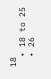18
  • 18 to 25
  • 26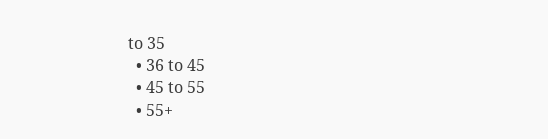to 35
  • 36 to 45
  • 45 to 55
  • 55+